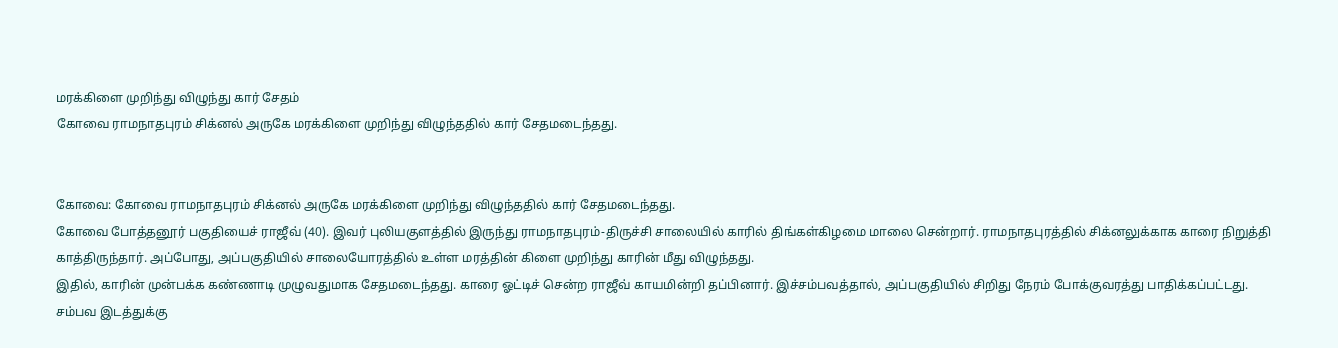மரக்கிளை முறிந்து விழுந்து கார் சேதம்
கோவை ராமநாதபுரம் சிக்னல் அருகே மரக்கிளை முறிந்து விழுந்ததில் கார் சேதமடைந்தது.


கோவை: கோவை ராமநாதபுரம் சிக்னல் அருகே மரக்கிளை முறிந்து விழுந்ததில் கார் சேதமடைந்தது.
கோவை போத்தனூர் பகுதியைச் ராஜீவ் (40). இவர் புலியகுளத்தில் இருந்து ராமநாதபுரம்-திருச்சி சாலையில் காரில் திங்கள்கிழமை மாலை சென்றார். ராமநாதபுரத்தில் சிக்னலுக்காக காரை நிறுத்தி காத்திருந்தார். அப்போது, அப்பகுதியில் சாலையோரத்தில் உள்ள மரத்தின் கிளை முறிந்து காரின் மீது விழுந்தது.
இதில், காரின் முன்பக்க கண்ணாடி முழுவதுமாக சேதமடைந்தது. காரை ஓட்டிச் சென்ற ராஜீவ் காயமின்றி தப்பினார். இச்சம்பவத்தால், அப்பகுதியில் சிறிது நேரம் போக்குவரத்து பாதிக்கப்பட்டது.
சம்பவ இடத்துக்கு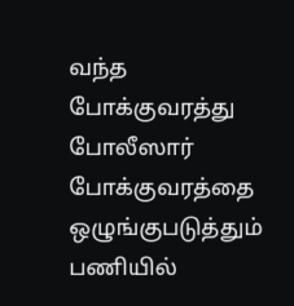வந்த போக்குவரத்து போலீஸார் போக்குவரத்தை ஒழுங்குபடுத்தும் பணியில்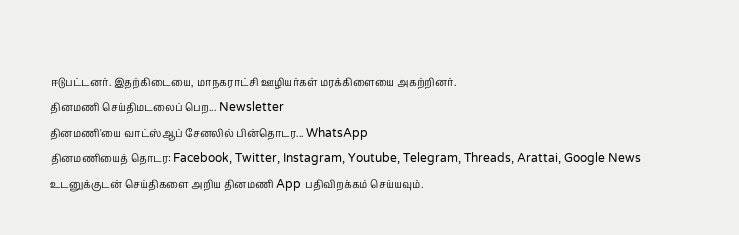ஈடுபட்டனர். இதற்கிடையை, மாநகராட்சி ஊழியர்கள் மரக்கிளையை அகற்றினர்.
தினமணி செய்திமடலைப் பெற... Newsletter
தினமணி'யை வாட்ஸ்ஆப் சேனலில் பின்தொடர... WhatsApp
தினமணியைத் தொடர: Facebook, Twitter, Instagram, Youtube, Telegram, Threads, Arattai, Google News
உடனுக்குடன் செய்திகளை அறிய தினமணி App பதிவிறக்கம் செய்யவும்.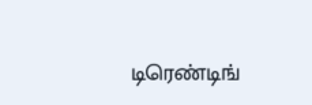டிரெண்டிங்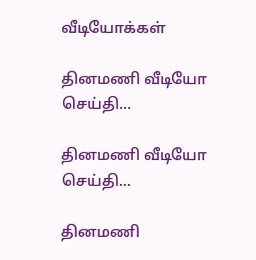வீடியோக்கள்

தினமணி வீடியோ செய்தி...

தினமணி வீடியோ செய்தி...

தினமணி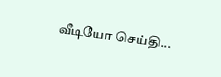வீடியோ செய்தி...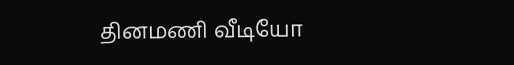தினமணி வீடியோ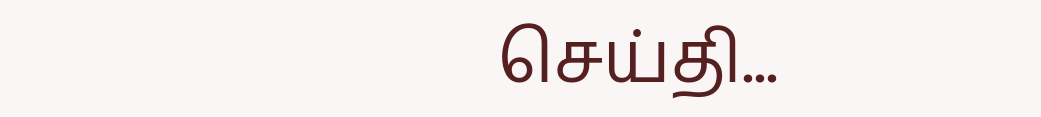செய்தி...